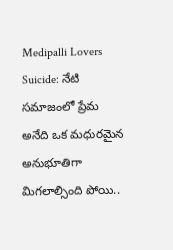Medipalli Lovers Suicide: నేటి సమాజంలో ప్రేమ అనేది ఒక మధురమైన అనుభూతిగా మిగలాల్సింది పోయి..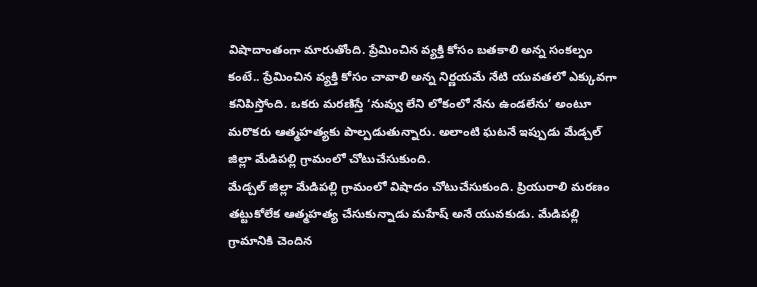విషాదాంతంగా మారుతోంది. ప్రేమించిన వ్యక్తి కోసం బతకాలి అన్న సంకల్పం కంటే.. ప్రేమించిన వ్యక్తి కోసం చావాలి అన్న నిర్ణయమే నేటి యువతలో ఎక్కువగా కనిపిస్తోంది. ఒకరు మరణిస్తే ‘నువ్వు లేని లోకంలో నేను ఉండలేను’ అంటూ మరొకరు ఆత్మహత్యకు పాల్పడుతున్నారు. అలాంటి ఘటనే ఇప్పుడు మేడ్చల్ జిల్లా మేడిపల్లి గ్రామంలో చోటుచేసుకుంది.
మేడ్చల్ జిల్లా మేడిపల్లి గ్రామంలో విషాదం చోటుచేసుకుంది. ప్రియురాలి మరణం తట్టుకోలేక ఆత్మహత్య చేసుకున్నాడు మహేష్ అనే యువకుడు. మేడిపల్లి గ్రామానికి చెందిన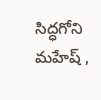సిద్ధగోని మహేష్ ,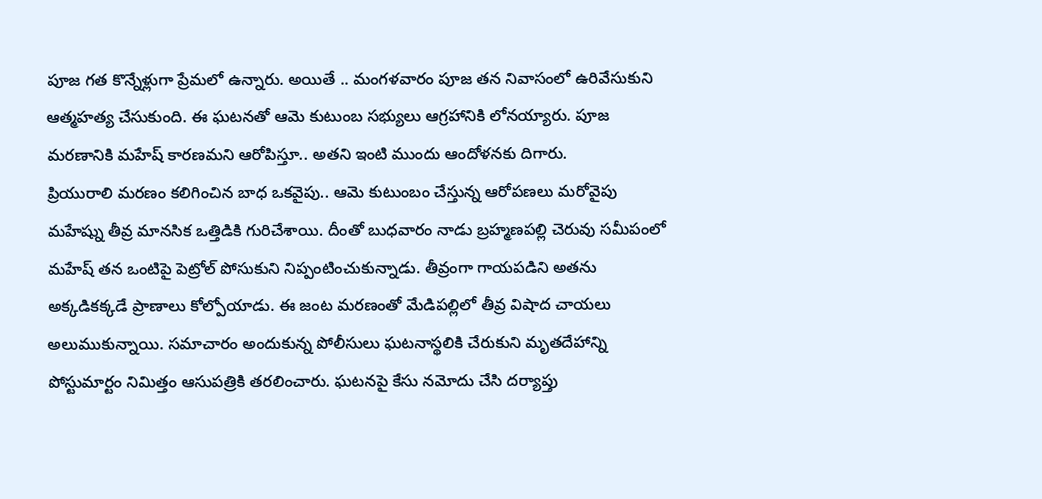పూజ గత కొన్నేళ్లుగా ప్రేమలో ఉన్నారు. అయితే .. మంగళవారం పూజ తన నివాసంలో ఉరివేసుకుని ఆత్మహత్య చేసుకుంది. ఈ ఘటనతో ఆమె కుటుంబ సభ్యులు ఆగ్రహానికి లోనయ్యారు. పూజ మరణానికి మహేష్ కారణమని ఆరోపిస్తూ.. అతని ఇంటి ముందు ఆందోళనకు దిగారు.
ప్రియురాలి మరణం కలిగించిన బాధ ఒకవైపు.. ఆమె కుటుంబం చేస్తున్న ఆరోపణలు మరోవైపు మహేష్ను తీవ్ర మానసిక ఒత్తిడికి గురిచేశాయి. దీంతో బుధవారం నాడు బ్రహ్మణపల్లి చెరువు సమీపంలో మహేష్ తన ఒంటిపై పెట్రోల్ పోసుకుని నిప్పంటించుకున్నాడు. తీవ్రంగా గాయపడిని అతను అక్కడికక్కడే ప్రాణాలు కోల్పోయాడు. ఈ జంట మరణంతో మేడిపల్లిలో తీవ్ర విషాద చాయలు అలుముకున్నాయి. సమాచారం అందుకున్న పోలీసులు ఘటనాస్థలికి చేరుకుని మృతదేహాన్ని పోస్టుమార్టం నిమిత్తం ఆసుపత్రికి తరలించారు. ఘటనపై కేసు నమోదు చేసి దర్యాప్తు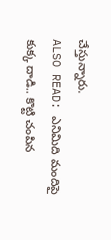చేస్తున్నారు.
ALSO READ: ఎనిమిది మందిపై కుక్క దాడి.. కొట్టి చంపిన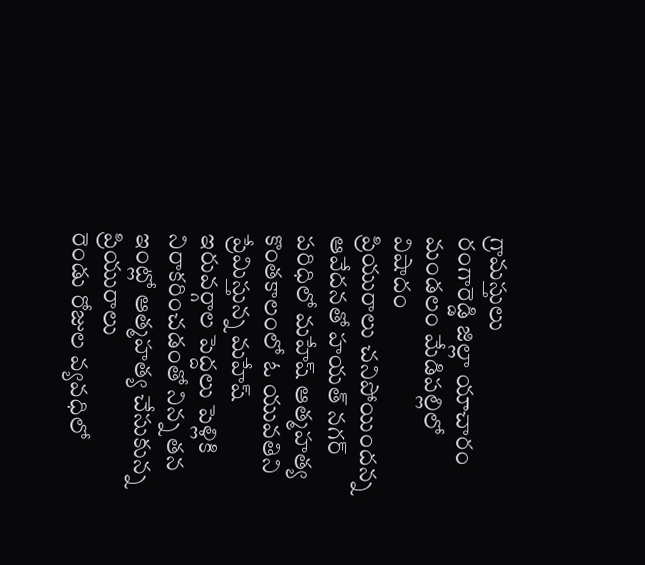గ్రామస్తులు
రంగారెడ్డి జిల్లా యాచారం మండలం మేడిపల్లిలో విషాదం
ప్రియురాలు చనిపోయిందన్న ఆవేదనతో హయత్ నగర్ పరిధిలో మహేష్ ఆత్మహత్య
కొంతకాలంలో ఓ యువతిని ప్రేమిస్తున్న మహేష్
ఇరువర్గాల పెద్దలు పెళ్లికి నిరాకరించడంతో నిన్న తన ఇంట్లో ఆత్మహత్య చేసుకున్న ప్రియురాలు
రెండు రోజుల వ్యవధిలో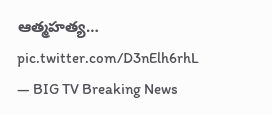ఆత్మహత్య… pic.twitter.com/D3nElh6rhL
— BIG TV Breaking News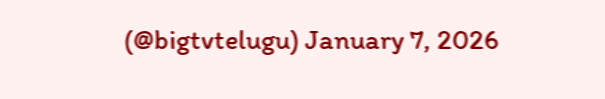(@bigtvtelugu) January 7, 2026